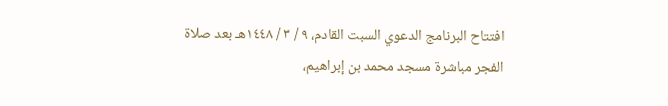افتتاح البرنامج الدعوي السبت القادم، ٩ / ٣ / ١٤٤٨هـ بعد صلاة الفجر مباشرة مسجد محمد بن إبراهيم،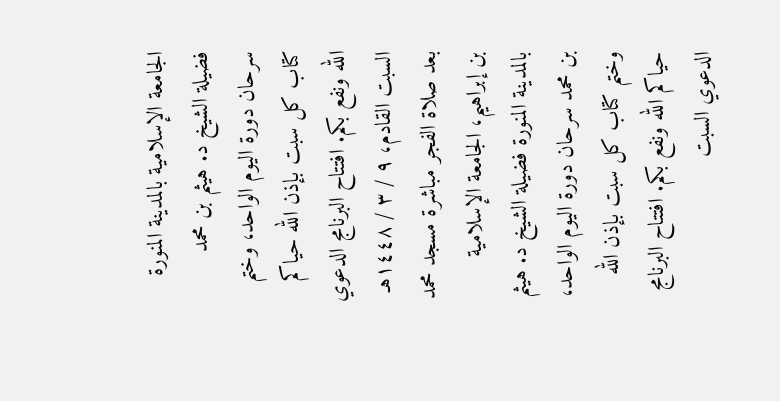الجامعة الإسلامية بالمدينة المنورة فضيلة الشيخ د. هيثم بن محمد سرحان دورة اليوم الواحد، وختم كتاب كل سبت بإذن الله حياكم الله ونفع بكم. افتتاح البرنامج الدعوي السبت القادم، ٩ / ٣ / ١٤٤٨هـ بعد صلاة الفجر مباشرة مسجد محمد بن إبراهيم، الجامعة الإسلامية بالمدينة المنورة فضيلة الشيخ د. هيثم بن محمد سرحان دورة اليوم الواحد، وختم كتاب كل سبت بإذن الله حياكم الله ونفع بكم. افتتاح البرنامج الدعوي السبت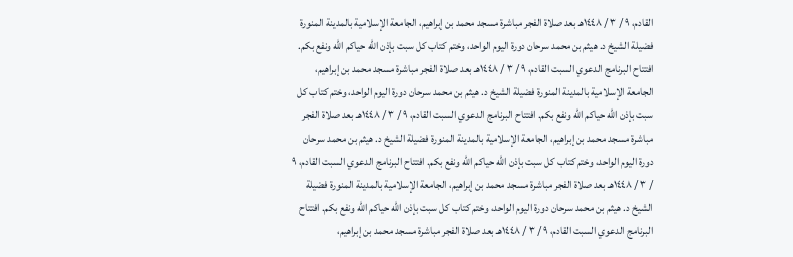القادم، ٩ / ٣ / ١٤٤٨هـ بعد صلاة الفجر مباشرة مسجد محمد بن إبراهيم، الجامعة الإسلامية بالمدينة المنورة فضيلة الشيخ د. هيثم بن محمد سرحان دورة اليوم الواحد، وختم كتاب كل سبت بإذن الله حياكم الله ونفع بكم. افتتاح البرنامج الدعوي السبت القادم، ٩ / ٣ / ١٤٤٨هـ بعد صلاة الفجر مباشرة مسجد محمد بن إبراهيم، الجامعة الإسلامية بالمدينة المنورة فضيلة الشيخ د. هيثم بن محمد سرحان دورة اليوم الواحد، وختم كتاب كل سبت بإذن الله حياكم الله ونفع بكم. افتتاح البرنامج الدعوي السبت القادم، ٩ / ٣ / ١٤٤٨هـ بعد صلاة الفجر مباشرة مسجد محمد بن إبراهيم، الجامعة الإسلامية بالمدينة المنورة فضيلة الشيخ د. هيثم بن محمد سرحان دورة اليوم الواحد، وختم كتاب كل سبت بإذن الله حياكم الله ونفع بكم. افتتاح البرنامج الدعوي السبت القادم، ٩ / ٣ / ١٤٤٨هـ بعد صلاة الفجر مباشرة مسجد محمد بن إبراهيم، الجامعة الإسلامية بالمدينة المنورة فضيلة الشيخ د. هيثم بن محمد سرحان دورة اليوم الواحد، وختم كتاب كل سبت بإذن الله حياكم الله ونفع بكم. افتتاح البرنامج الدعوي السبت القادم، ٩ / ٣ / ١٤٤٨هـ بعد صلاة الفجر مباشرة مسجد محمد بن إبراهيم،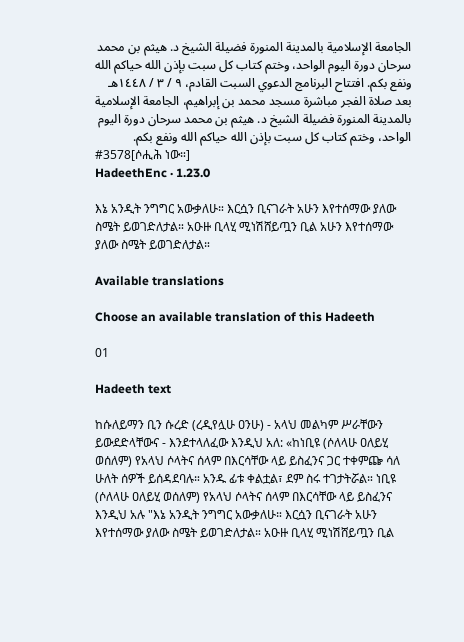الجامعة الإسلامية بالمدينة المنورة فضيلة الشيخ د. هيثم بن محمد سرحان دورة اليوم الواحد، وختم كتاب كل سبت بإذن الله حياكم الله ونفع بكم. افتتاح البرنامج الدعوي السبت القادم، ٩ / ٣ / ١٤٤٨هـ بعد صلاة الفجر مباشرة مسجد محمد بن إبراهيم، الجامعة الإسلامية بالمدينة المنورة فضيلة الشيخ د. هيثم بن محمد سرحان دورة اليوم الواحد، وختم كتاب كل سبت بإذن الله حياكم الله ونفع بكم.
#3578[ሶሒሕ ነው።]
HadeethEnc · 1.23.0

እኔ አንዲት ንግግር አውቃለሁ። እርሷን ቢናገራት አሁን እየተሰማው ያለው ስሜት ይወገድለታል። አዑዙ ቢላሂ ሚነሽሸይጧን ቢል አሁን እየተሰማው ያለው ስሜት ይወገድለታል።

Available translations

Choose an available translation of this Hadeeth

01

Hadeeth text

ከሱለይማን ቢን ሱረድ (ረዲየሏሁ ዐንሁ) - አላህ መልካም ሥራቸውን ይውደድላቸውና - እንደተላለፈው እንዲህ አለ: «ከነቢዩ (ሶለላሁ ዐለይሂ ወሰለም) የአላህ ሶላትና ሰላም በእርሳቸው ላይ ይስፈንና ጋር ተቀምጬ ሳለ ሁለት ሰዎች ይሰዳደባሉ። አንዱ ፊቱ ቀልቷል፣ ደም ስሩ ተገታትሯል። ነቢዩ (ሶለላሁ ዐለይሂ ወሰለም) የአላህ ሶላትና ሰላም በእርሳቸው ላይ ይስፈንና እንዲህ አሉ "እኔ አንዲት ንግግር አውቃለሁ። እርሷን ቢናገራት አሁን እየተሰማው ያለው ስሜት ይወገድለታል። አዑዙ ቢላሂ ሚነሽሸይጧን ቢል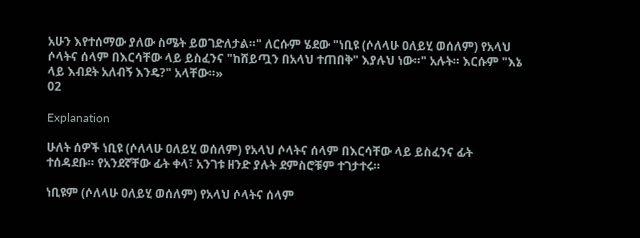አሁን እየተሰማው ያለው ስሜት ይወገድለታል።" ለርሱም ሄደው "ነቢዩ (ሶለላሁ ዐለይሂ ወሰለም) የአላህ ሶላትና ሰላም በእርሳቸው ላይ ይስፈንና "ከሸይጧን በአላህ ተጠበቅ" እያሉህ ነው።" አሉት። እርሱም "እኔ ላይ እብደት አለብኝ እንዴ?" አላቸው።»
02

Explanation

ሁለት ሰዎች ነቢዩ (ሶለላሁ ዐለይሂ ወሰለም) የአላህ ሶላትና ሰላም በእርሳቸው ላይ ይስፈንና ፊት ተሰዳደቡ። የአንደኛቸው ፊት ቀላ፣ አንገቱ ዘንድ ያሉት ደምስሮቹም ተገታተሩ።

ነቢዩም (ሶለላሁ ዐለይሂ ወሰለም) የአላህ ሶላትና ሰላም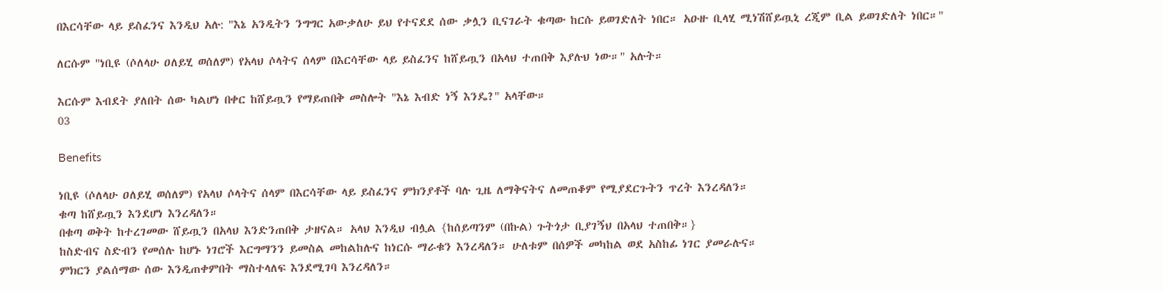በእርሳቸው ላይ ይስፈንና እንዲህ አሉ: "እኔ አንዲትን ንግግር አውቃለሁ ይህ የተናደደ ሰው ቃሏን ቢናገራት ቁጣው ከርሱ ይወገድለት ነበር። አዑዙ ቢላሂ ሚነሽሸይጧኒ ረጂም ቢል ይወገድለት ነበር።"

ለርሱም "ነቢዩ (ሶለላሁ ዐለይሂ ወሰለም) የአላህ ሶላትና ሰላም በእርሳቸው ላይ ይስፈንና ከሸይጧን በአላህ ተጠበቅ እያሉህ ነው።" አሉት።

እርሱም እብደት ያለበት ሰው ካልሆነ በቀር ከሸይጧን የማይጠበቅ መስሎት "እኔ እብድ ነኝ እንዴ?" አላቸው።
03

Benefits

ነቢዩ (ሶለላሁ ዐለይሂ ወሰለም) የአላህ ሶላትና ሰላም በእርሳቸው ላይ ይስፈንና ምክንያቶች ባሉ ጊዜ ለማቅናትና ለመጠቆም የሚያደርጉትን ጥረት እንረዳለን።
ቁጣ ከሸይጧን እንደሆነ እንረዳለን።
በቁጣ ወቅት ከተረገመው ሸይጧን በአላህ እንድንጠበቅ ታዘናል። አላህ እንዲህ ብሏል {ከሰይጣንም (በኩል) ጉትጎታ ቢያገኝህ በአላህ ተጠበቅ።}
ከስድብና ስድብን የመሰሉ ከሆኑ ነገሮች እርግማንን ይመስል መከልከሉና ከነርሱ ማራቁን እንረዳለን። ሁለቱም በሰዎች መካከል ወደ አስከፊ ነገር ያመራሉና።
ምክርን ያልሰማው ሰው እንዲጠቀምበት ማስተላለፍ እንደሚገባ እንረዳለን።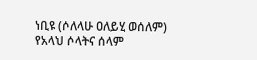ነቢዩ (ሶለላሁ ዐለይሂ ወሰለም) የአላህ ሶላትና ሰላም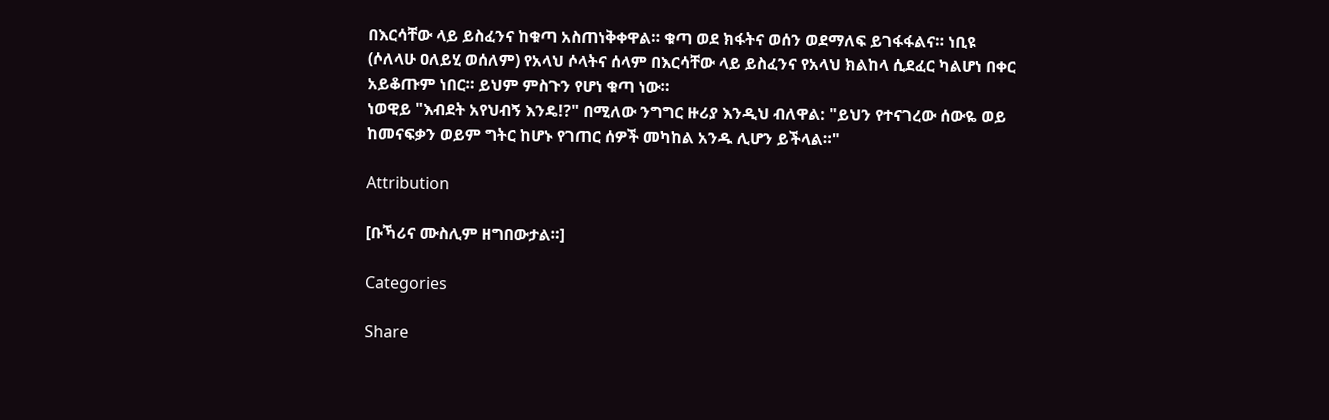በእርሳቸው ላይ ይስፈንና ከቁጣ አስጠነቅቀዋል። ቁጣ ወደ ክፋትና ወሰን ወደማለፍ ይገፋፋልና። ነቢዩ (ሶለላሁ ዐለይሂ ወሰለም) የአላህ ሶላትና ሰላም በእርሳቸው ላይ ይስፈንና የአላህ ክልከላ ሲደፈር ካልሆነ በቀር አይቆጡም ነበር። ይህም ምስጉን የሆነ ቁጣ ነው።
ነወዊይ "እብደት አየህብኝ እንዴ!?" በሚለው ንግግር ዙሪያ እንዲህ ብለዋል: "ይህን የተናገረው ሰውዬ ወይ ከመናፍቃን ወይም ግትር ከሆኑ የገጠር ሰዎች መካከል አንዱ ሊሆን ይችላል።"

Attribution

[ቡኻሪና ሙስሊም ዘግበውታል።]

Categories

Share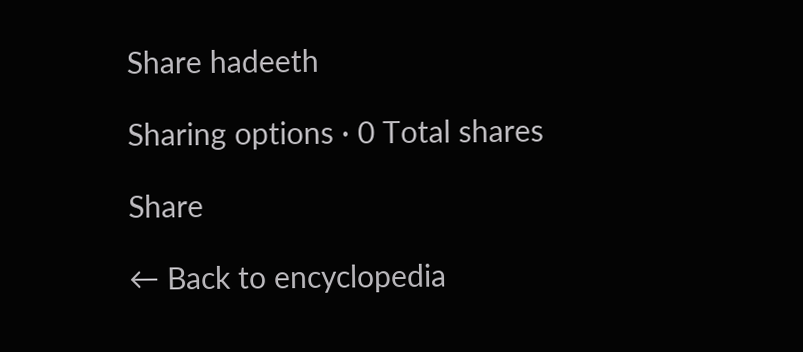Share hadeeth

Sharing options · 0 Total shares

Share

← Back to encyclopedia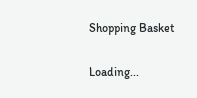Shopping Basket

Loading...